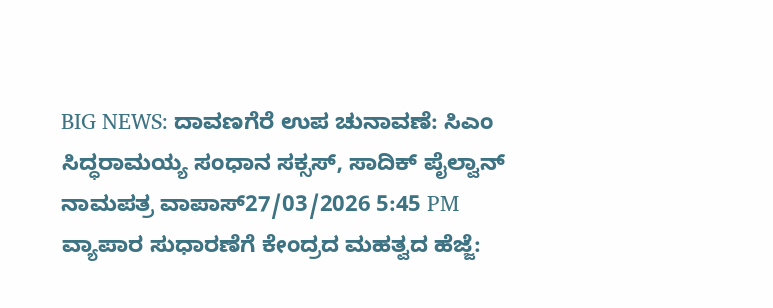BIG NEWS: ದಾವಣಗೆರೆ ಉಪ ಚುನಾವಣೆ: ಸಿಎಂ ಸಿದ್ಧರಾಮಯ್ಯ ಸಂಧಾನ ಸಕ್ಸಸ್, ಸಾದಿಕ್ ಪೈಲ್ವಾನ್ ನಾಮಪತ್ರ ವಾಪಾಸ್27/03/2026 5:45 PM
ವ್ಯಾಪಾರ ಸುಧಾರಣೆಗೆ ಕೇಂದ್ರದ ಮಹತ್ವದ ಹೆಜ್ಜೆ: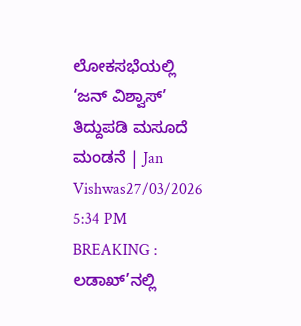ಲೋಕಸಭೆಯಲ್ಲಿ ‘ಜನ್ ವಿಶ್ವಾಸ್’ ತಿದ್ದುಪಡಿ ಮಸೂದೆ ಮಂಡನೆ | Jan Vishwas27/03/2026 5:34 PM
BREAKING : ಲಡಾಖ್’ನಲ್ಲಿ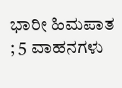ಭಾರೀ ಹಿಮಪಾತ ; 5 ವಾಹನಗಳು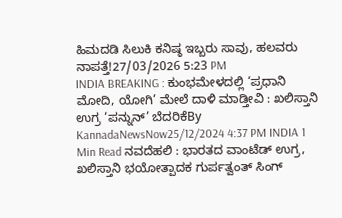ಹಿಮದಡಿ ಸಿಲುಕಿ ಕನಿಷ್ಠ ಇಬ್ಬರು ಸಾವು, ಹಲವರು ನಾಪತ್ತೆ!27/03/2026 5:23 PM
INDIA BREAKING : ಕುಂಭಮೇಳದಲ್ಲಿ ‘ಪ್ರಧಾನಿ ಮೋದಿ, ಯೋಗಿ’ ಮೇಲೆ ದಾಳಿ ಮಾಡ್ತೀವಿ : ಖಲಿಸ್ತಾನಿ ಉಗ್ರ ‘ಪನ್ನುನ್’ ಬೆದರಿಕೆBy KannadaNewsNow25/12/2024 4:37 PM INDIA 1 Min Read ನವದೆಹಲಿ : ಭಾರತದ ವಾಂಟೆಡ್ ಉಗ್ರ, ಖಲಿಸ್ತಾನಿ ಭಯೋತ್ಪಾದಕ ಗುರ್ಪತ್ವಂತ್ ಸಿಂಗ್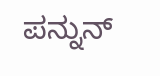ಪನ್ನುನ್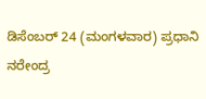ಡಿಸೆಂಬರ್ 24 (ಮಂಗಳವಾರ) ಪ್ರಧಾನಿ ನರೇಂದ್ರ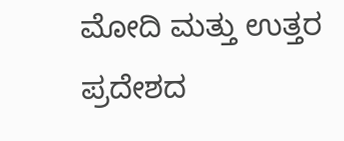ಮೋದಿ ಮತ್ತು ಉತ್ತರ ಪ್ರದೇಶದ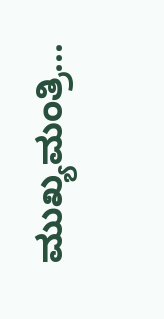ಮುಖ್ಯಮಂತ್ರಿ…